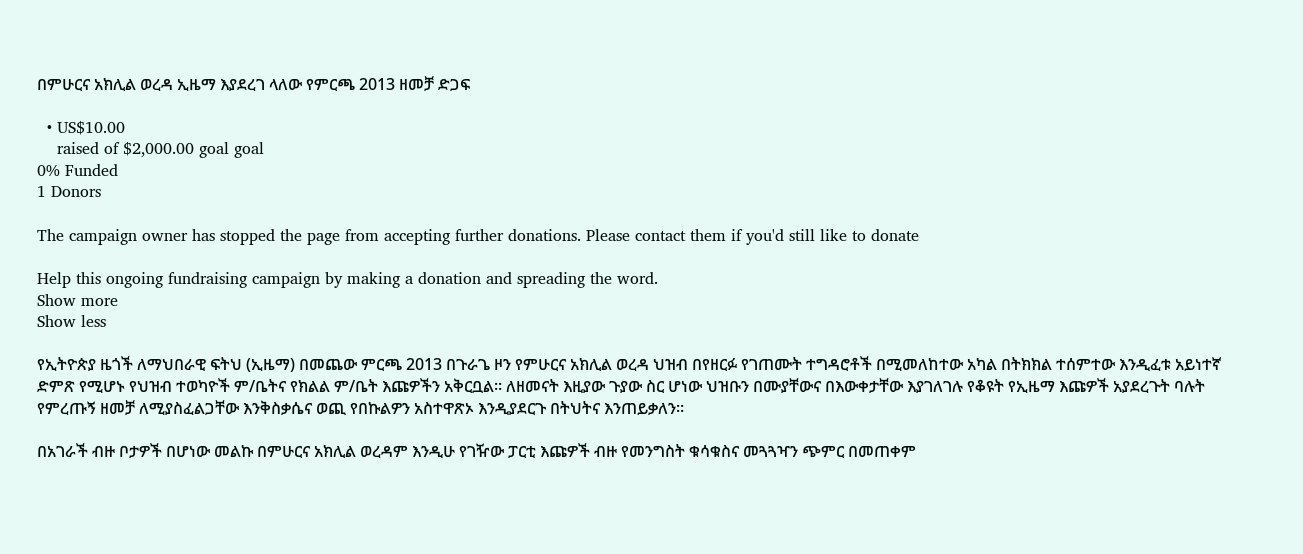በምሁርና አክሊል ወረዳ ኢዜማ እያደረገ ላለው የምርጫ 2013 ዘመቻ ድጋፍ

  • US$10.00
    raised of $2,000.00 goal goal
0% Funded
1 Donors

The campaign owner has stopped the page from accepting further donations. Please contact them if you'd still like to donate

Help this ongoing fundraising campaign by making a donation and spreading the word.
Show more
Show less

የኢትዮጵያ ዜጎች ለማህበራዊ ፍትህ (ኢዜማ) በመጨው ምርጫ 2013 በጉራጌ ዞን የምሁርና አክሊል ወረዳ ህዝብ በየዘርፉ የገጠሙት ተግዳሮቶች በሚመለከተው አካል በትክክል ተሰምተው እንዲፈቱ አይነተኛ ድምጽ የሚሆኑ የህዝብ ተወካዮች ም/ቤትና የክልል ም/ቤት እጩዎችን አቅርቧል። ለዘመናት እዚያው ጉያው ስር ሆነው ህዝቡን በሙያቸውና በእውቀታቸው እያገለገሉ የቆዩት የኢዜማ እጩዎች አያደረጉት ባሉት የምረጡኝ ዘመቻ ለሚያስፈልጋቸው እንቅስቃሴና ወጪ የበኩልዎን አስተዋጽኦ እንዲያደርጉ በትህትና እንጠይቃለን።

በአገራች ብዙ ቦታዎች በሆነው መልኩ በምሁርና አክሊል ወረዳም እንዲሁ የገዥው ፓርቲ እጩዎች ብዙ የመንግስት ቁሳቁስና መጓጓዣን ጭምር በመጠቀም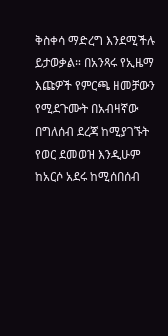ቅስቀሳ ማድረግ እንደሚችሉ ይታወቃል። በአንጻሩ የኢዜማ እጩዎች የምርጫ ዘመቻውን የሚደጉሙት በአብዛኛው በግለሰብ ደረጃ ከሚያገኙት የወር ደመወዝ እንዲሁም ከአርሶ አደሩ ከሚሰበሰብ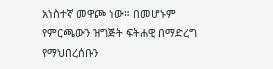አነስተኛ መዋጮ ነው። በመሆኑም የምርጫውን ዝግጅት ፍትሐዊ በማድረግ የማህበረሰቡን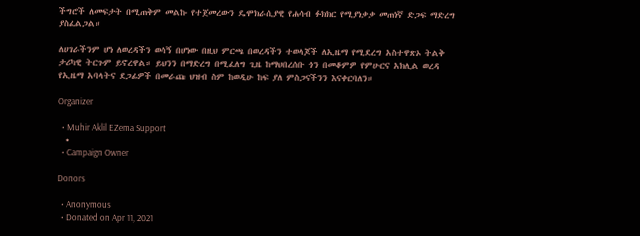ችግሮች ለመፍታት በሚጠቅም መልኩ የተጀመረውን ዴሞክራሲያዊ የሐሳብ ፉክክር የሚያነቃቃ መጠነኛ ድጋፍ ማድረግ ያስፈልጋል።

ለሀገራችንም ሆነ ለወረዳችን ወሳኝ በሆነው በዚህ ምርጫ በወረዳችን ተወላጆች ለኢዜማ የሚደረግ አስተዋጽኦ ትልቅ ታሪካዊ ትርጉም ይኖረዋል። ይህንን በማድረግ በሚፈለግ ጊዜ ከማህበረሰቡ ጎን በመቆምዎ የምሁርና አክሊል ወረዳ የኢዜማ አባላትና ደጋፊዎች በመራጩ ህዝብ ስም ከወዲሁ ከፍ ያለ ምስጋናችንን እናቀርባለን።

Organizer

  • Muhir Aklil EZema Support
  •
  • Campaign Owner

Donors

  • Anonymous
  • Donated on Apr 11, 2021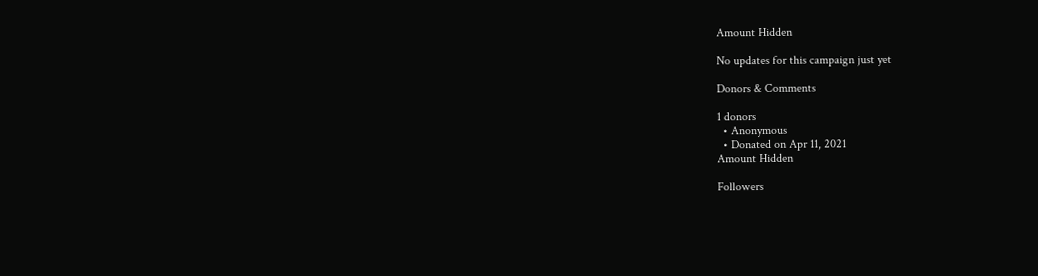Amount Hidden

No updates for this campaign just yet

Donors & Comments

1 donors
  • Anonymous
  • Donated on Apr 11, 2021
Amount Hidden

Followers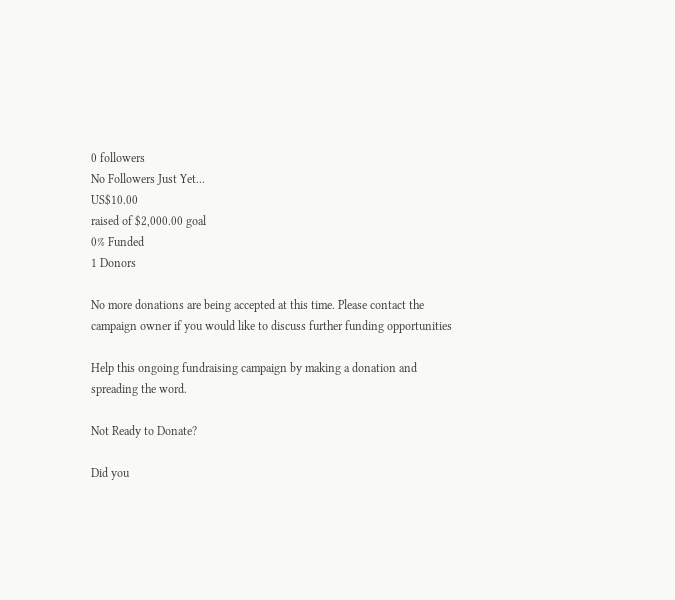0 followers
No Followers Just Yet...
US$10.00
raised of $2,000.00 goal
0% Funded
1 Donors

No more donations are being accepted at this time. Please contact the campaign owner if you would like to discuss further funding opportunities

Help this ongoing fundraising campaign by making a donation and spreading the word.

Not Ready to Donate?

Did you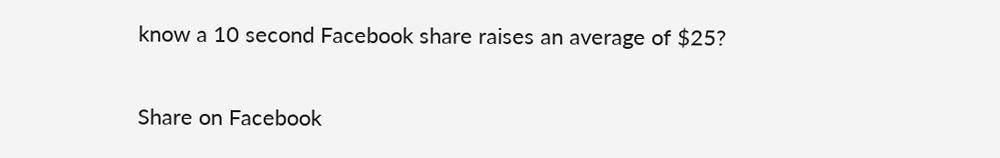know a 10 second Facebook share raises an average of $25?

Share on Facebook